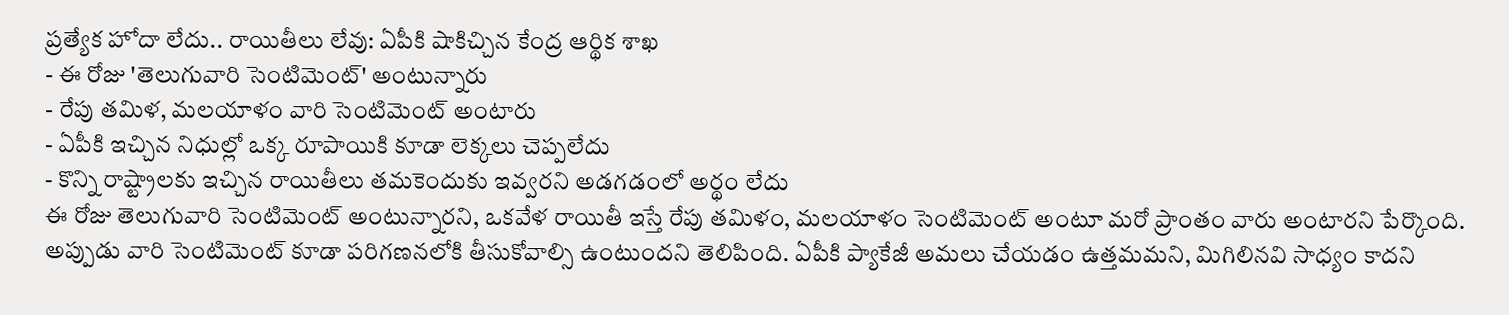ప్రత్యేక హోదా లేదు.. రాయితీలు లేవు: ఏపీకి షాకిచ్చిన కేంద్ర ఆర్థిక శాఖ
- ఈ రోజు 'తెలుగువారి సెంటిమెంట్' అంటున్నారు
- రేపు తమిళ, మలయాళం వారి సెంటిమెంట్ అంటారు
- ఏపీకి ఇచ్చిన నిధుల్లో ఒక్క రూపాయికి కూడా లెక్కలు చెప్పలేదు
- కొన్ని రాష్ట్రాలకు ఇచ్చిన రాయితీలు తమకెందుకు ఇవ్వరని అడగడంలో అర్థం లేదు
ఈ రోజు తెలుగువారి సెంటిమెంట్ అంటున్నారని, ఒకవేళ రాయితీ ఇస్తే రేపు తమిళం, మలయాళం సెంటిమెంట్ అంటూ మరో ప్రాంతం వారు అంటారని పేర్కొంది. అప్పుడు వారి సెంటిమెంట్ కూడా పరిగణనలోకి తీసుకోవాల్సి ఉంటుందని తెలిపింది. ఏపీకి ప్యాకేజీ అమలు చేయడం ఉత్తమమని, మిగిలినవి సాధ్యం కాదని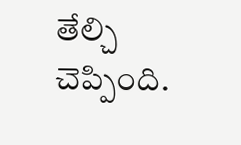తేల్చి చెప్పింది.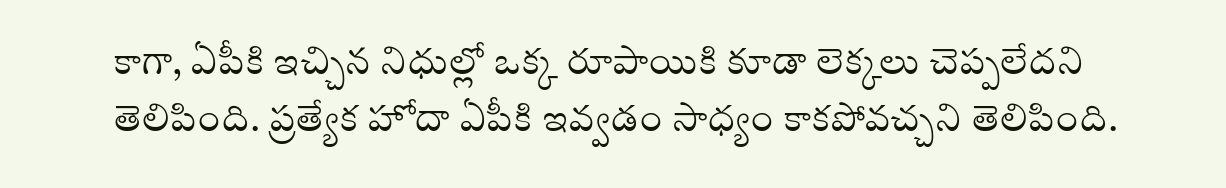కాగా, ఏపీకి ఇచ్చిన నిధుల్లో ఒక్క రూపాయికి కూడా లెక్కలు చెప్పలేదని తెలిపింది. ప్రత్యేక హోదా ఏపీకి ఇవ్వడం సాధ్యం కాకపోవచ్చని తెలిపింది.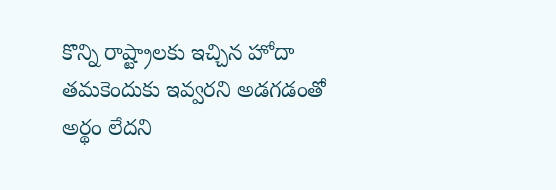కొన్ని రాష్ట్రాలకు ఇచ్చిన హోదా తమకెందుకు ఇవ్వరని అడగడంతో అర్థం లేదని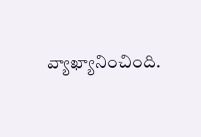వ్యాఖ్యానించింది.